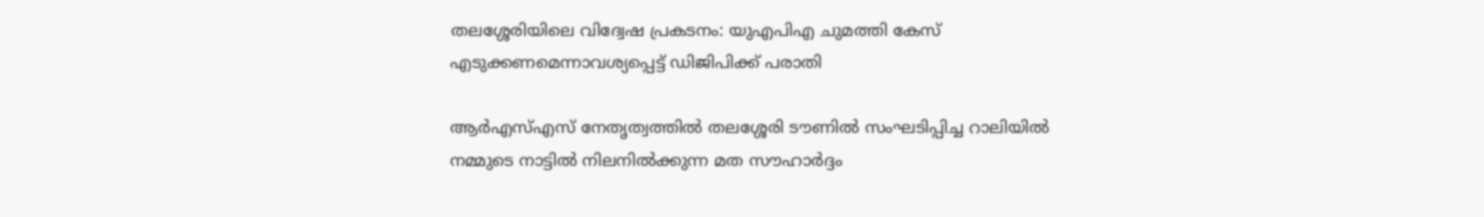തലശ്ശേരിയിലെ വിദ്വേഷ പ്രകടനം: യുഎപിഎ ചുമത്തി കേസ് എടുക്കണമെന്നാവശ്യപ്പെട്ട് ഡിജിപിക്ക് പരാതി

ആര്‍എസ്എസ് നേതൃത്വത്തില്‍ തലശ്ശേരി ടൗണില്‍ സംഘടിപ്പിച്ച റാലിയില്‍ നമ്മുടെ നാട്ടില്‍ നിലനില്‍ക്കുന്ന മത സൗഹാര്‍ദ്ദം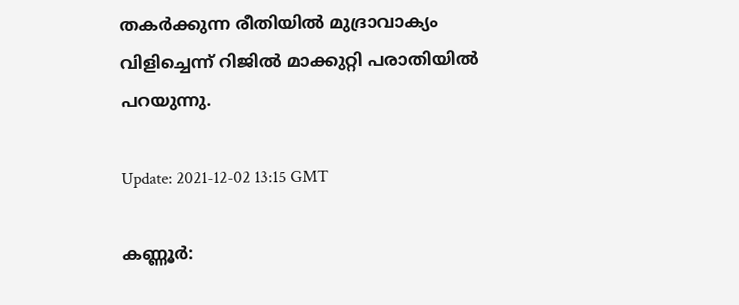തകര്‍ക്കുന്ന രീതിയില്‍ മുദ്രാവാക്യം വിളിച്ചെന്ന് റിജില്‍ മാക്കുറ്റി പരാതിയില്‍ പറയുന്നു.

Update: 2021-12-02 13:15 GMT

കണ്ണൂര്‍: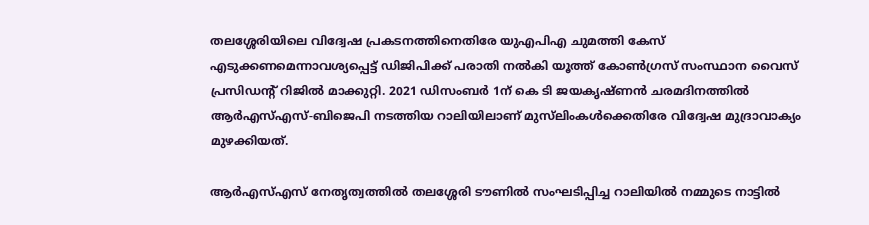തലശ്ശേരിയിലെ വിദ്വേഷ പ്രകടനത്തിനെതിരേ യുഎപിഎ ചുമത്തി കേസ് എടുക്കണമെന്നാവശ്യപ്പെട്ട് ഡിജിപിക്ക് പരാതി നല്‍കി യൂത്ത് കോണ്‍ഗ്രസ് സംസ്ഥാന വൈസ് പ്രസിഡന്റ് റിജില്‍ മാക്കുറ്റി. 2021 ഡിസംബര്‍ 1ന് കെ ടി ജയകൃഷ്ണന്‍ ചരമദിനത്തില്‍ ആര്‍എസ്എസ്-ബിജെപി നടത്തിയ റാലിയിലാണ് മുസ്‌ലിംകള്‍ക്കെതിരേ വിദ്വേഷ മുദ്രാവാക്യം മുഴക്കിയത്.

ആര്‍എസ്എസ് നേതൃത്വത്തില്‍ തലശ്ശേരി ടൗണില്‍ സംഘടിപ്പിച്ച റാലിയില്‍ നമ്മുടെ നാട്ടില്‍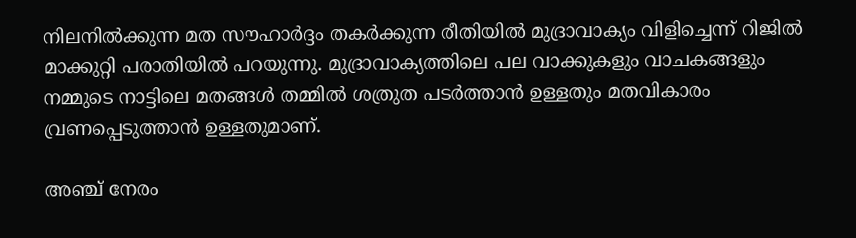നിലനില്‍ക്കുന്ന മത സൗഹാര്‍ദ്ദം തകര്‍ക്കുന്ന രീതിയില്‍ മുദ്രാവാക്യം വിളിച്ചെന്ന് റിജില്‍ മാക്കുറ്റി പരാതിയില്‍ പറയുന്നു. മുദ്രാവാക്യത്തിലെ പല വാക്കുകളും വാചകങ്ങളും നമ്മുടെ നാട്ടിലെ മതങ്ങള്‍ തമ്മില്‍ ശത്രുത പടര്‍ത്താന്‍ ഉള്ളതും മതവികാരം വ്രണപ്പെടുത്താന്‍ ഉള്ളതുമാണ്.

അഞ്ച് നേരം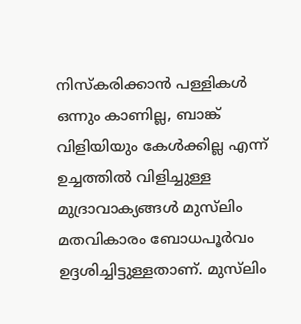നിസ്‌കരിക്കാന്‍ പള്ളികള്‍ ഒന്നും കാണില്ല, ബാങ്ക് വിളിയിയും കേള്‍ക്കില്ല എന്ന് ഉച്ചത്തില്‍ വിളിച്ചുള്ള മുദ്രാവാക്യങ്ങള്‍ മുസ്‌ലിം മതവികാരം ബോധപൂര്‍വം ഉദ്ദശിച്ചിട്ടുള്ളതാണ്. മുസ്‌ലിം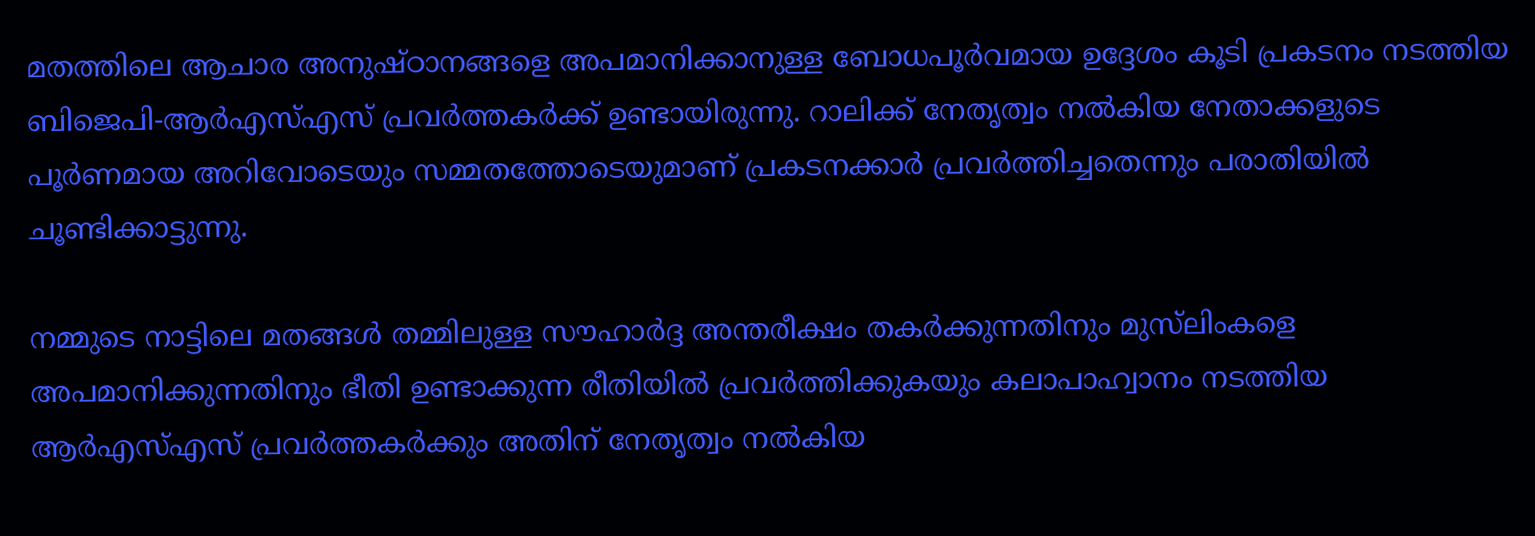മതത്തിലെ ആചാര അനുഷ്ഠാനങ്ങളെ അപമാനിക്കാനുള്ള ബോധപൂര്‍വമായ ഉദ്ദേശം കൂടി പ്രകടനം നടത്തിയ ബിജെപി-ആര്‍എസ്എസ് പ്രവര്‍ത്തകര്‍ക്ക് ഉണ്ടായിരുന്നു. റാലിക്ക് നേതൃത്വം നല്‍കിയ നേതാക്കളുടെ പൂര്‍ണമായ അറിവോടെയും സമ്മതത്തോടെയുമാണ് പ്രകടനക്കാര്‍ പ്രവര്‍ത്തിച്ചതെന്നും പരാതിയില്‍ ചൂണ്ടിക്കാട്ടുന്നു.

നമ്മുടെ നാട്ടിലെ മതങ്ങള്‍ തമ്മിലുള്ള സൗഹാര്‍ദ്ദ അന്തരീക്ഷം തകര്‍ക്കുന്നതിനും മുസ്‌ലിംകളെ അപമാനിക്കുന്നതിനും ഭീതി ഉണ്ടാക്കുന്ന രീതിയില്‍ പ്രവര്‍ത്തിക്കുകയും കലാപാഹ്വാനം നടത്തിയ ആര്‍എസ്എസ് പ്രവര്‍ത്തകര്‍ക്കും അതിന് നേതൃത്വം നല്‍കിയ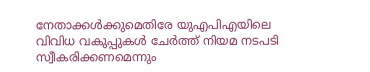നേതാക്കള്‍ക്കുമെതിരേ യുഎപിഎയിലെ വിവിധ വകുപ്പുകള്‍ ചേര്‍ത്ത് നിയമ നടപടി സ്വീകരിക്കണമെന്നും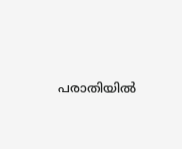പരാതിയില്‍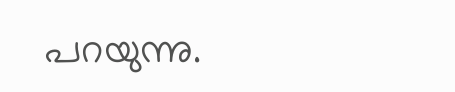പറയുന്നു.